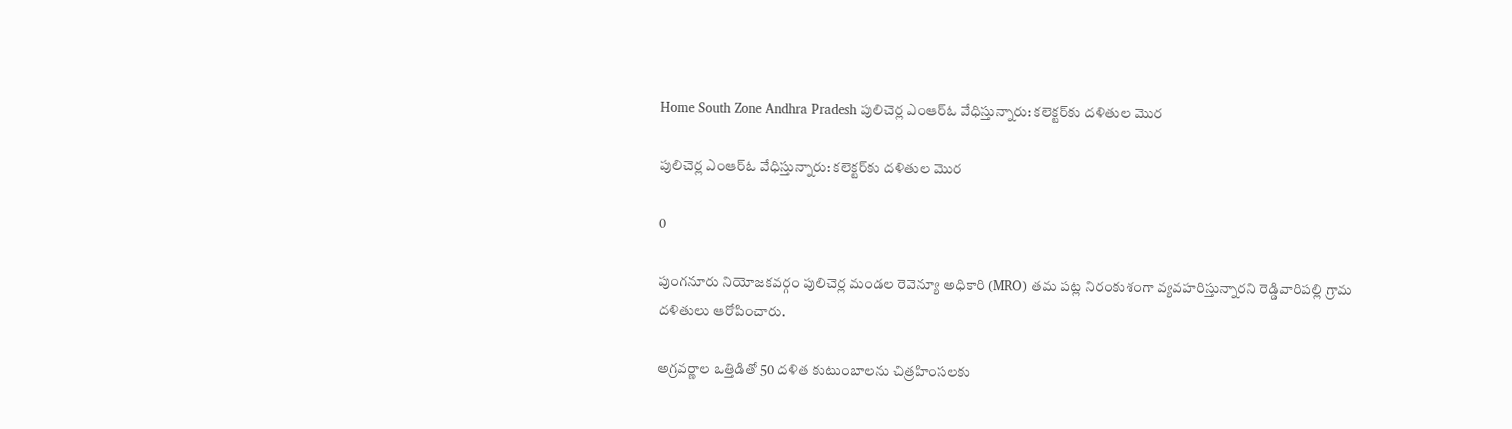Home South Zone Andhra Pradesh పులిచెర్ల ఎంఆర్ఓ వేధిస్తున్నారు: కలెక్టర్‌కు దళితుల మొర

పులిచెర్ల ఎంఆర్ఓ వేధిస్తున్నారు: కలెక్టర్‌కు దళితుల మొర

0

పుంగనూరు నియోజకవర్గం పులిచెర్ల మండల రెవెన్యూ అధికారి (MRO) తమ పట్ల నిరంకుశంగా వ్యవహరిస్తున్నారని రెడ్డివారిపల్లి గ్రామ దళితులు ఆరోపించారు.

అగ్రవర్ణాల ఒత్తిడితో 50 దళిత కుటుంబాలను చిత్రహింసలకు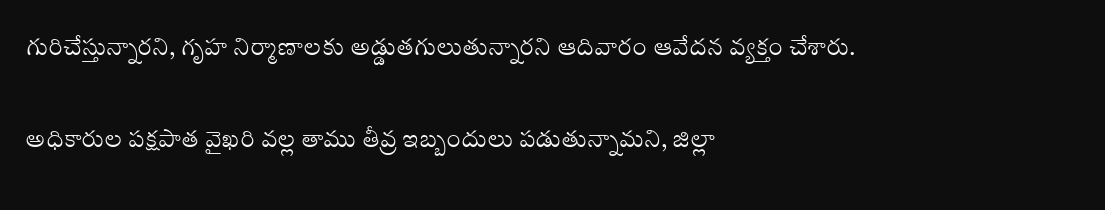గురిచేస్తున్నారని, గృహ నిర్మాణాలకు అడ్డుతగులుతున్నారని ఆదివారం ఆవేదన వ్యక్తం చేశారు.

అధికారుల పక్షపాత వైఖరి వల్ల తాము తీవ్ర ఇబ్బందులు పడుతున్నామని, జిల్లా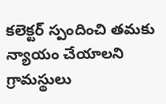కలెక్టర్ స్పందించి తమకు న్యాయం చేయాలని గ్రామస్థులు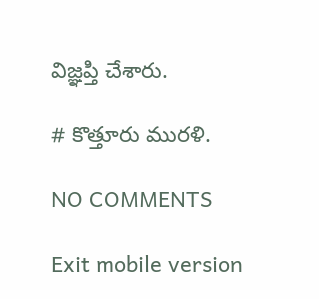విజ్ఞప్తి చేశారు.

# కొత్తూరు మురళి.

NO COMMENTS

Exit mobile version